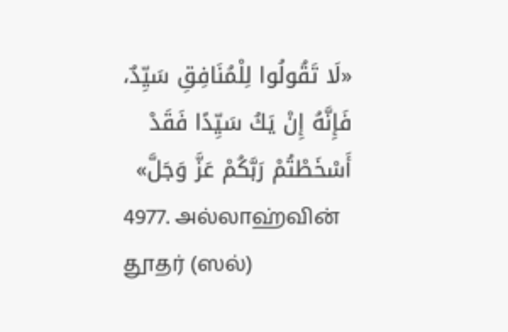«لَا تَقُولُوا لِلْمُنَافِقِ سَيِّدٌ، فَإِنَّهُ إِنْ يَكُ سَيِّدًا فَقَدْ أَسْخَطْتُمْ رَبَّكُمْ عَزَّ وَجَلَّ»
4977. அல்லாஹ்வின் தூதர் (ஸல்)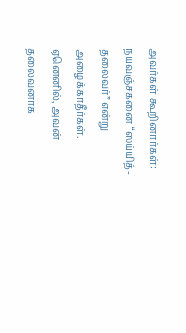அவர்கள் கூறினார்கள்:
நயவஞ்சகனை “ஸய்யித்-தலைவர்” என்று அழைக்காதீர்கள். ஏனெனில், அவன் தலைவனாக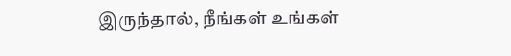இருந்தால், நீங்கள் உங்கள்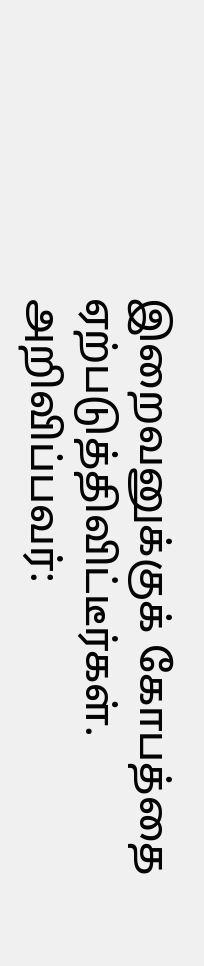இறைவனுக்குக் கோபத்தை ஏற்படுத்திவிட்டீர்கள்.
அறிவிப்பவர்: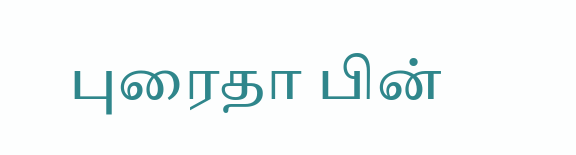புரைதா பின்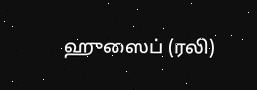ஹுஸைப் (ரலி)